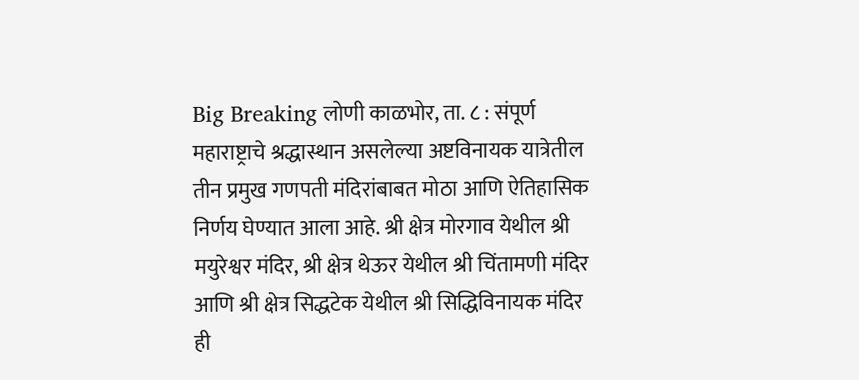Big Breaking लोणी काळभोर, ता. ८ : संपूर्ण महाराष्ट्राचे श्रद्धास्थान असलेल्या अष्टविनायक यात्रेतील तीन प्रमुख गणपती मंदिरांबाबत मोठा आणि ऐतिहासिक निर्णय घेण्यात आला आहे. श्री क्षेत्र मोरगाव येथील श्री मयुरेश्वर मंदिर, श्री क्षेत्र थेऊर येथील श्री चिंतामणी मंदिर आणि श्री क्षेत्र सिद्धटेक येथील श्री सिद्धिविनायक मंदिर ही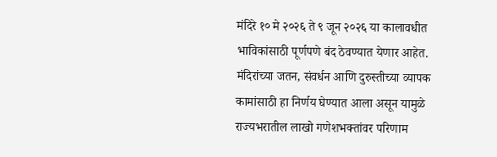मंदिरे १० मे २०२६ ते ९ जून २०२६ या कालावधीत भाविकांसाठी पूर्णपणे बंद ठेवण्यात येणार आहेत. मंदिरांच्या जतन, संवर्धन आणि दुरुस्तीच्या व्यापक कामांसाठी हा निर्णय घेण्यात आला असून यामुळे राज्यभरातील लाखो गणेशभक्तांवर परिणाम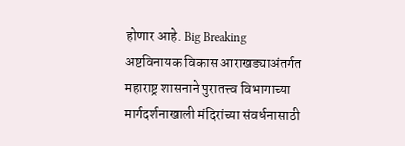होणार आहे. Big Breaking
अष्टविनायक विकास आराखड्याअंतर्गत महाराष्ट्र शासनाने पुरातत्त्व विभागाच्या मार्गदर्शनाखाली मंदिरांच्या संवर्धनासाठी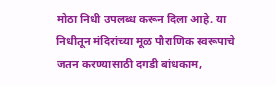मोठा निधी उपलब्ध करून दिला आहे. या निधीतून मंदिरांच्या मूळ पौराणिक स्वरूपाचे जतन करण्यासाठी दगडी बांधकाम,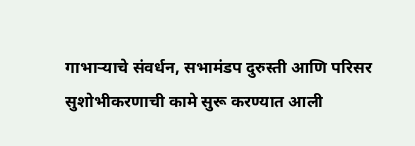गाभाऱ्याचे संवर्धन, सभामंडप दुरुस्ती आणि परिसर सुशोभीकरणाची कामे सुरू करण्यात आली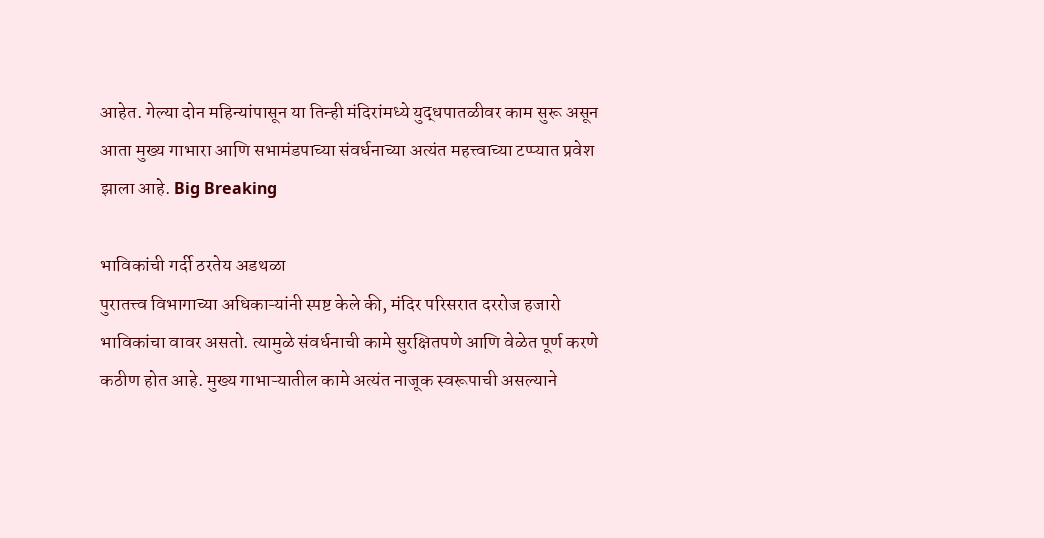आहेत. गेल्या दोन महिन्यांपासून या तिन्ही मंदिरांमध्ये युद्धपातळीवर काम सुरू असून आता मुख्य गाभारा आणि सभामंडपाच्या संवर्धनाच्या अत्यंत महत्त्वाच्या टप्प्यात प्रवेश झाला आहे. Big Breaking

भाविकांची गर्दी ठरतेय अडथळा
पुरातत्त्व विभागाच्या अधिकाऱ्यांनी स्पष्ट केले की, मंदिर परिसरात दररोज हजारो भाविकांचा वावर असतो. त्यामुळे संवर्धनाची कामे सुरक्षितपणे आणि वेळेत पूर्ण करणे कठीण होत आहे. मुख्य गाभाऱ्यातील कामे अत्यंत नाजूक स्वरूपाची असल्याने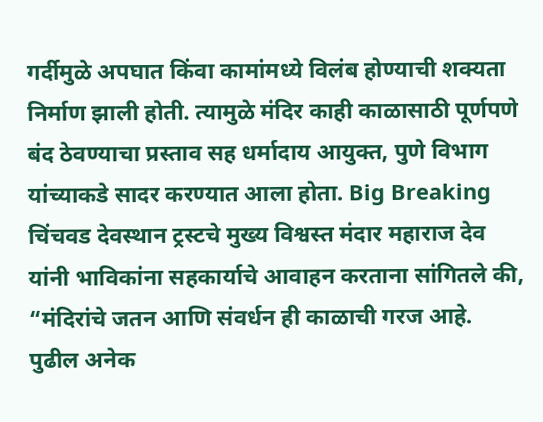गर्दीमुळे अपघात किंवा कामांमध्ये विलंब होण्याची शक्यता निर्माण झाली होती. त्यामुळे मंदिर काही काळासाठी पूर्णपणे बंद ठेवण्याचा प्रस्ताव सह धर्मादाय आयुक्त, पुणे विभाग यांच्याकडे सादर करण्यात आला होता. Big Breaking
चिंचवड देवस्थान ट्रस्टचे मुख्य विश्वस्त मंदार महाराज देव यांनी भाविकांना सहकार्याचे आवाहन करताना सांगितले की, “मंदिरांचे जतन आणि संवर्धन ही काळाची गरज आहे. पुढील अनेक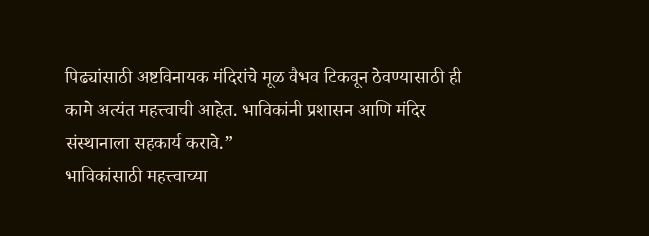पिढ्यांसाठी अष्टविनायक मंदिरांचे मूळ वैभव टिकवून ठेवण्यासाठी ही कामे अत्यंत महत्त्वाची आहेत. भाविकांनी प्रशासन आणि मंदिर संस्थानाला सहकार्य करावे.”
भाविकांसाठी महत्त्वाच्या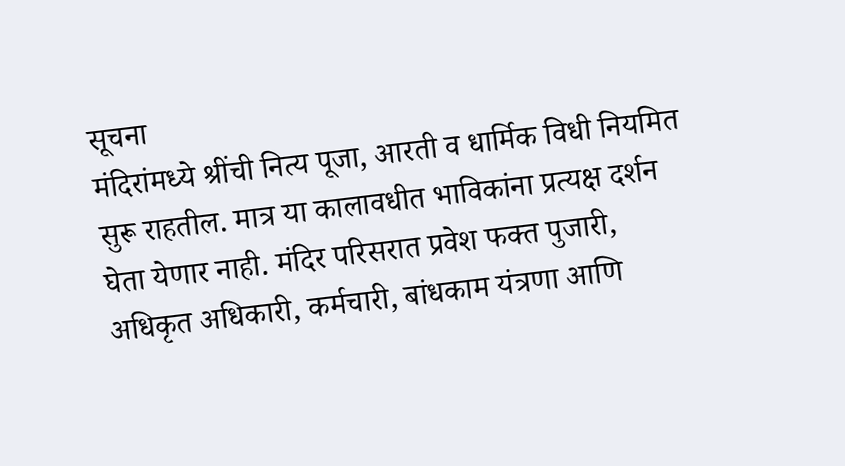सूचना
मंदिरांमध्ये श्रींची नित्य पूजा, आरती व धार्मिक विधी नियमित सुरू राहतील. मात्र या कालावधीत भाविकांना प्रत्यक्ष दर्शन घेता येणार नाही. मंदिर परिसरात प्रवेश फक्त पुजारी, अधिकृत अधिकारी, कर्मचारी, बांधकाम यंत्रणा आणि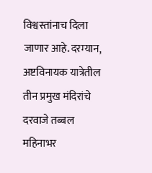विश्वस्तांनाच दिला जाणार आहे.दरम्यान, अष्टविनायक यात्रेतील तीन प्रमुख मंदिरांचे दरवाजे तब्बल महिनाभर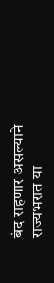बंद राहणार असल्याने राज्यभरात या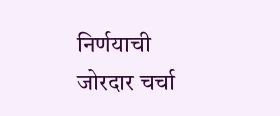निर्णयाची जोरदार चर्चा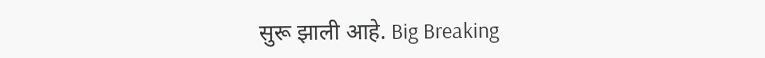सुरू झाली आहे. Big Breaking